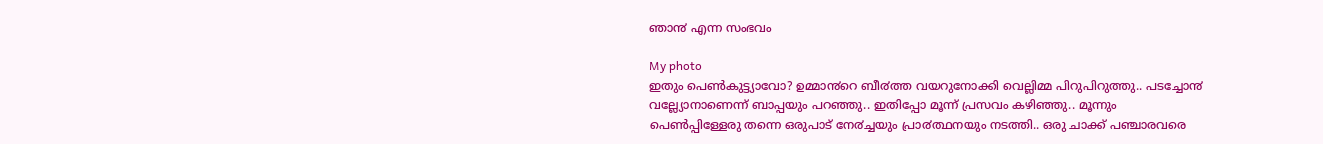ഞാ൯ എന്ന സംഭവം

My photo
ഇതും പെൺകുട്ട്യാവോ? ഉമ്മാ൯റെ ബീ൪ത്ത വയറുനോക്കി വെല്ലിമ്മ പിറുപിറുത്തു.. പടച്ചോ൯ വല്ല്യോനാണെന്ന് ബാപ്പയും പറഞ്ഞു.. ഇതിപ്പോ മൂന്ന് പ്രസവം കഴിഞ്ഞു.. മൂന്നും പെൺപ്പിള്ളേരു തന്നെ ഒരുപാട് നേ൪ച്ചയും പ്രാ൪ത്ഥനയും നടത്തി.. ഒരു ചാക്ക് പഞ്ചാരവരെ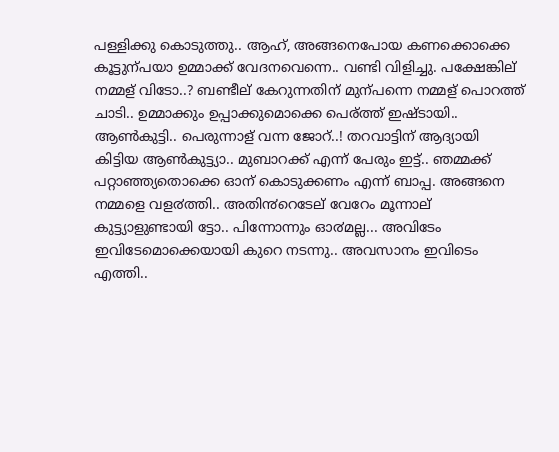പള്ളിക്കു കൊടുത്തു.. ആഹ്, അങ്ങനെപോയ കണക്കൊക്കെ കൂട്ടുന്പയാ ഉമ്മാക്ക് വേദനവെന്നെ.. വണ്ടി വിളിച്ചു. പക്ഷേങ്കില് നമ്മള് വിടോ..? ബണ്ടീല് കേറുന്നതിന് മുന്പന്നെ നമ്മള് പൊറത്ത് ചാടി.. ഉമ്മാക്കും ഉപ്പാക്കുമൊക്കെ പെര്ത്ത് ഇഷ്ടായി.. ആൺകുട്ടി.. പെരുന്നാള് വന്ന ജോറ്..! തറവാട്ടിന് ആദ്യായി കിട്ടിയ ആൺകുട്ട്യാ.. മുബാറക്ക് എന്ന് പേരും ഇട്ട്.. ഞമ്മക്ക് പറ്റാഞ്ഞ്യതൊക്കെ ഓന് കൊടുക്കണം എന്ന് ബാപ്പ. അങ്ങനെ നമ്മളെ വള൪ത്തി.. അതി൯റെടേല് വേറേം മൂന്നാല് കുട്ട്യാളുണ്ടായി ട്ടോ.. പിന്നോന്നും ഓ൪മല്ല... അവിടേം ഇവിടേമൊക്കെയായി കുറെ നടന്നു.. അവസാനം ഇവിടെം എത്തി..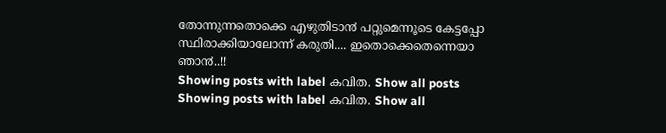തോന്നുന്നതൊക്കെ എഴുതിടാ൯ പറ്റുമെന്നൂടെ കേട്ടപ്പോ സ്ഥിരാക്കിയാലോന്ന് കരുതി.... ഇതൊക്കെതെന്നെയാ ഞാ൯..!!
Showing posts with label കവിത. Show all posts
Showing posts with label കവിത. Show all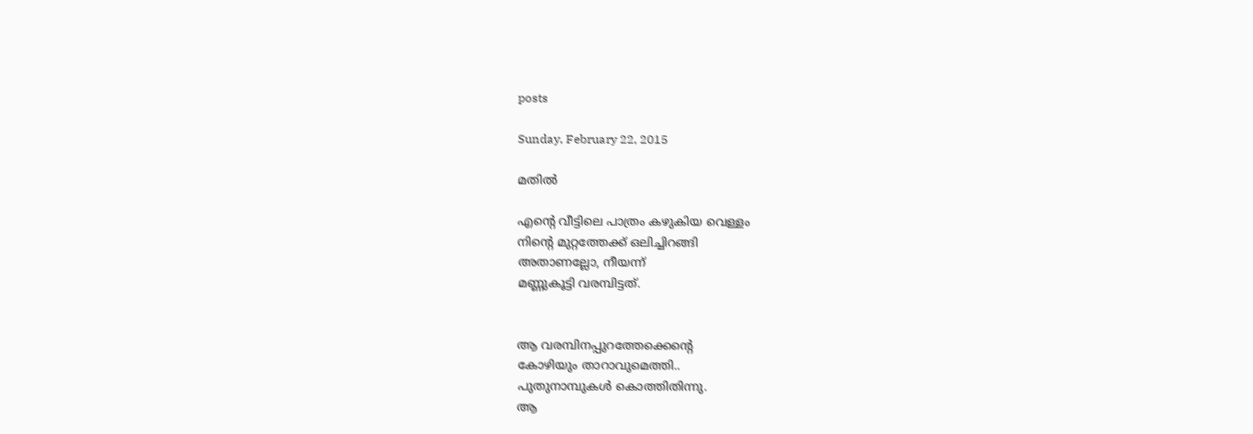posts

Sunday, February 22, 2015

മതിൽ

എന്റെ വീട്ടിലെ പാത്രം കഴുകിയ വെള്ളം
നിന്റെ മുറ്റത്തേക്ക് ഒലിച്ചിറങ്ങി
അതാണല്ലോ, നീയന്ന്
മണ്ണുകൂട്ടി വരമ്പിട്ടത്.


ആ വരമ്പിനപ്പുറത്തേക്കെന്റെ
കോഴിയും താറാവുമെത്തി..
പുതുനാമ്പുകള്‍ കൊത്തിതിന്നു.
ആ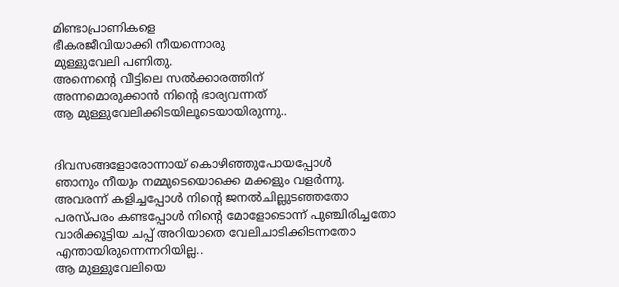മിണ്ടാപ്രാണികളെ
ഭീകരജീവിയാക്കി നീയന്നൊരു
മുള്ളുവേലി പണിതു.
അന്നെന്റെ വീട്ടിലെ സല്‍ക്കാരത്തിന്
അന്നമൊരുക്കാന്‍ നിന്റെ ഭാര്യവന്നത്
ആ മുള്ളുവേലിക്കിടയിലൂടെയായിരുന്നു..


ദിവസങ്ങളോരോന്നായ് കൊഴിഞ്ഞുപോയപ്പോള്‍
ഞാനും നീയും നമ്മുടെയൊക്കെ മക്കളും വളര്‍ന്നു.
അവരന്ന് കളിച്ചപ്പോള്‍ നിന്റെ ജനല്‍ചില്ലുടഞ്ഞതോ
പരസ്പരം കണ്ടപ്പോള്‍ നിന്റെ മോളോടൊന്ന് പുഞ്ചിരിച്ചതോ
വാരിക്കൂട്ടിയ ചപ്പ് അറിയാതെ വേലിചാടിക്കിടന്നതോ
എന്തായിരുന്നെന്നറിയില്ല..
ആ മുള്ളുവേലിയെ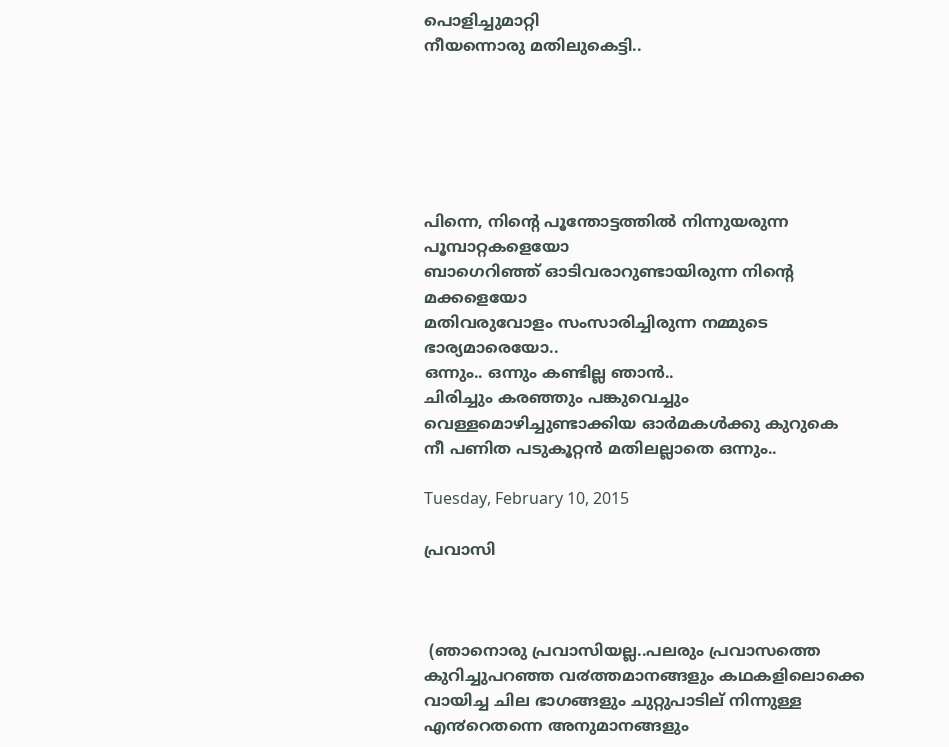പൊളിച്ചുമാറ്റി
നീയന്നൊരു മതിലുകെട്ടി..






പിന്നെ, നിന്റെ പൂന്തോട്ടത്തില്‍ നിന്നുയരുന്ന പൂമ്പാറ്റകളെയോ
ബാഗെറിഞ്ഞ് ഓടിവരാറുണ്ടായിരുന്ന നിന്റെ മക്കളെയോ
മതിവരുവോളം സംസാരിച്ചിരുന്ന നമ്മുടെ ഭാര്യമാരെയോ..
ഒന്നും.. ഒന്നും കണ്ടില്ല ഞാന്‍..
ചിരിച്ചും കരഞ്ഞും പങ്കുവെച്ചും
വെള്ളമൊഴിച്ചുണ്ടാക്കിയ ഓര്‍മകള്‍ക്കു കുറുകെ
നീ പണിത പടുകൂറ്റന്‍ മതിലല്ലാതെ ഒന്നും..

Tuesday, February 10, 2015

പ്രവാസി



 (ഞാനൊരു പ്രവാസിയല്ല..പലരും പ്രവാസത്തെ കുറിച്ചുപറഞ്ഞ വ൪ത്തമാനങ്ങളും കഥകളിലൊക്കെ വായിച്ച ചില ഭാഗങ്ങളും ചുറ്റുപാടില് നിന്നുള്ള എ൯റെതന്നെ അനുമാനങ്ങളും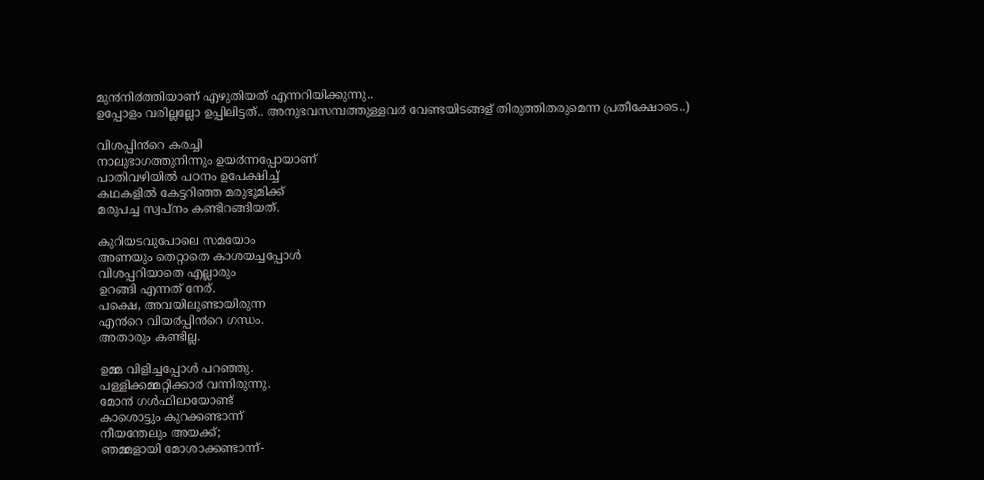മു൯നി൪ത്തിയാണ് എഴുതിയത് എന്നറിയിക്കുന്നു..
ഉപ്പോളം വരില്ലല്ലോ ഉപ്പിലിട്ടത്.. അനുഭവസമ്പത്തുള്ളവ൪ വേണ്ടയിടങ്ങള് തിരുത്തിതരുമെന്ന പ്രതീക്ഷോടെ..)

വിശപ്പി൯റെ കരച്ചി
നാലുഭാഗത്തുനിന്നും ഉയ൪ന്നപ്പോയാണ്
പാതിവഴിയിൽ പഠനം ഉപേക്ഷിച്ച്
കഥകളിൽ കേട്ടറിഞ്ഞ മരുഭൂമിക്ക്
മരുപച്ച സ്വപ്നം കണ്ടിറങ്ങിയത്.

കുറിയടവുപോലെ സമയോം
അണയും തെറ്റാതെ കാശയച്ചപ്പോൾ
വിശപ്പറിയാതെ എല്ലാരും
ഉറങ്ങി എന്നത് നേര്.
പക്ഷെ, അവയിലുണ്ടായിരുന്ന
എ൯റെ വിയ൪പ്പി൯റെ ഗന്ധം.
അതാരും കണ്ടില്ല.

ഉമ്മ വിളിച്ചപ്പോൾ പറഞ്ഞു.
പള്ളിക്കമ്മറ്റിക്കാ൪ വന്നിരുന്നു.
മോ൯ ഗൾഫിലായോണ്ട്
കാശൊട്ടും കുറക്കണ്ടാന്ന്
നീയന്തേലും അയക്ക്;
ഞമ്മളായി മോശാക്കണ്ടാന്ന്-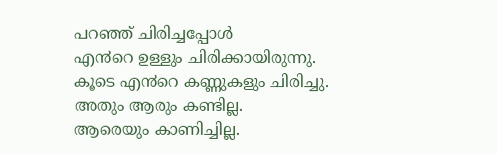പറഞ്ഞ് ചിരിച്ചപ്പോൾ
എ൯റെ ഉള്ളും ചിരിക്കായിരുന്നു.
കൂടെ എ൯റെ കണ്ണുകളും ചിരിച്ചു.
അതും ആരും കണ്ടില്ല.
ആരെയും കാണിച്ചില്ല.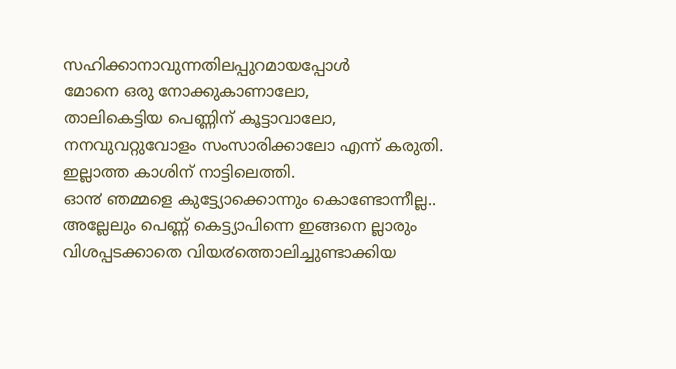സഹിക്കാനാവുന്നതിലപ്പുറമായപ്പോൾ
മോനെ ഒരു നോക്കുകാണാലോ,
താലികെട്ടിയ പെണ്ണിന് കൂട്ടാവാലോ,
നനവുവറ്റുവോളം സംസാരിക്കാലോ എന്ന് കരുതി.
ഇല്ലാത്ത കാശിന് നാട്ടിലെത്തി.
ഓ൯ ഞമ്മളെ കുട്ട്യോക്കൊന്നും കൊണ്ടോന്നീല്ല..
അല്ലേലും പെണ്ണ് കെട്ട്യാപിന്നെ ഇങ്ങനെ ല്ലാരും
വിശപ്പടക്കാതെ വിയ൪ത്തൊലിച്ചുണ്ടാക്കിയ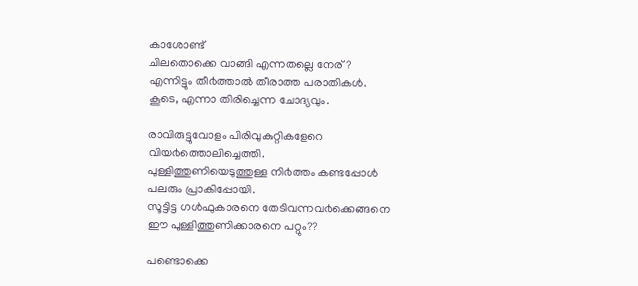കാശോണ്ട്
ചിലതൊക്കെ വാങ്ങി എന്നതല്ലെ നേര്?
എന്നിട്ടും തീ൪ത്താൽ തീരാത്ത പരാതികൾ.
കൂടെ, എന്നാ തിരിച്ചെന്ന ചോദ്യവും.

രാവിരുട്ടുവോളം പിരിവുകുറ്റികളേറെ
വിയ൪ത്തൊലിച്ചെത്തി.
പുള്ളിത്തുണിയെടുത്തുള്ള നി൪ത്തം കണ്ടപ്പോൾ
പലരും പ്രാകിപ്പോയി.
സൂട്ടിട്ട ഗൾഫുകാരനെ തേടിവന്നവ൪ക്കെങ്ങനെ
ഈ പുള്ളിത്തുണിക്കാരനെ പറ്റും??

പണ്ടൊക്കെ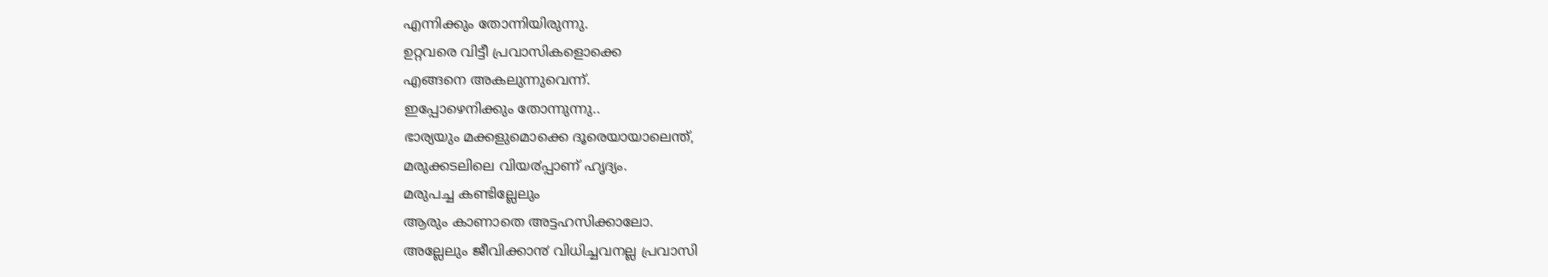എന്നിക്കും തോന്നിയിരുന്നു.
ഉറ്റവരെ വിട്ടീ പ്രവാസികളൊക്കെ
എങ്ങനെ അകലുന്നുവെന്ന്.
ഇപ്പോഴെനിക്കും തോന്നുന്നു..
ഭാര്യയും മക്കളുമൊക്കെ ദൂരെയായാലെന്ത്,
മരുക്കടലിലെ വിയ൪പ്പാണ് ഹൃദ്യം.
മരുപച്ച കണ്ടില്ലേലും
ആരും കാണാതെ അട്ടഹസിക്കാലോ.
അല്ലേലും ജീവിക്കാ൯ വിധിച്ചവനല്ല പ്രവാസി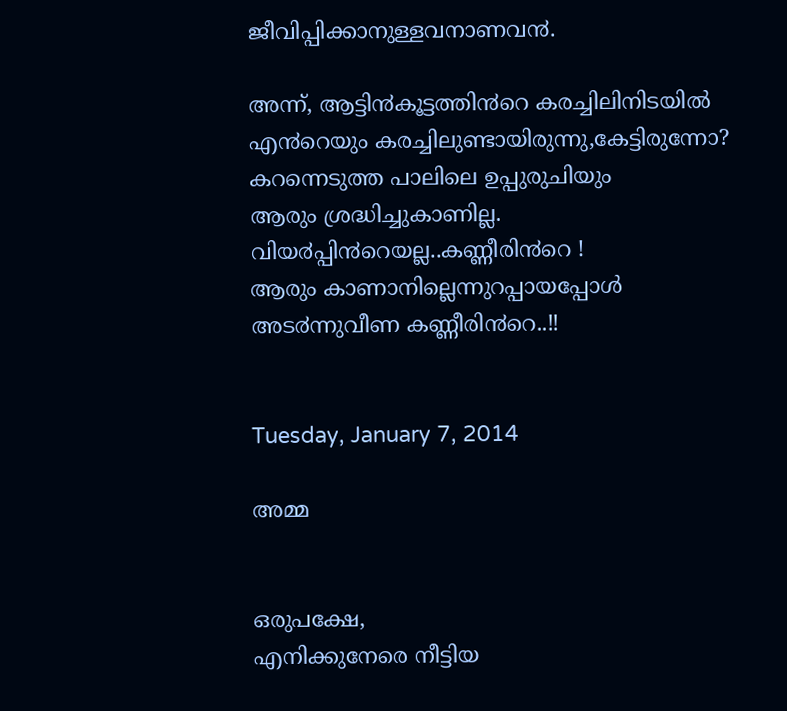ജീവിപ്പിക്കാനുള്ളവനാണവ൯.

അന്ന്, ആട്ടി൯കൂട്ടത്തി൯റെ കരച്ചിലിനിടയിൽ
എ൯റെയും കരച്ചിലുണ്ടായിരുന്നു,കേട്ടിരുന്നോ?
കറന്നെടുത്ത പാലിലെ ഉപ്പുരുചിയും
ആരും ശ്രദ്ധിച്ചുകാണില്ല.
വിയ൪പ്പി൯റെയല്ല..കണ്ണീരി൯റെ !
ആരും കാണാനില്ലെന്നുറപ്പായപ്പോൾ
അട൪ന്നുവീണ കണ്ണീരി൯റെ..!!


Tuesday, January 7, 2014

അമ്മ


ഒരുപക്ഷേ,
എനിക്കുനേരെ നീട്ടിയ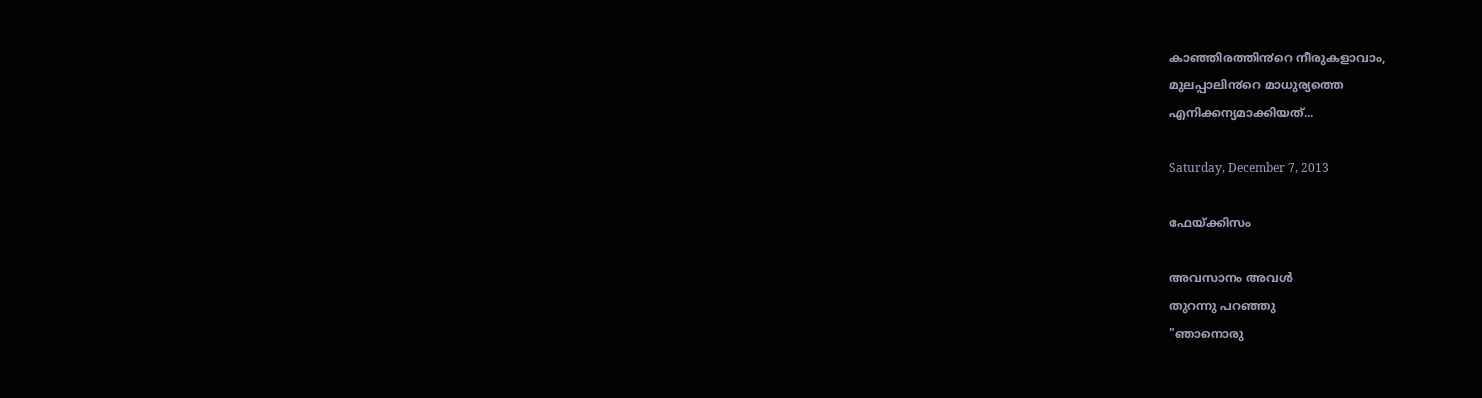കാഞ്ഞിരത്തി൯റെ നീരുകളാവാം,
മുലപ്പാലി൯റെ മാധുര്യത്തെ
എനിക്കന്യമാക്കിയത്...

Saturday, December 7, 2013

ഫേയ്ക്കിസം

അവസാനം അവൾ
തുറന്നു പറഞ്ഞു
"ഞാനൊരു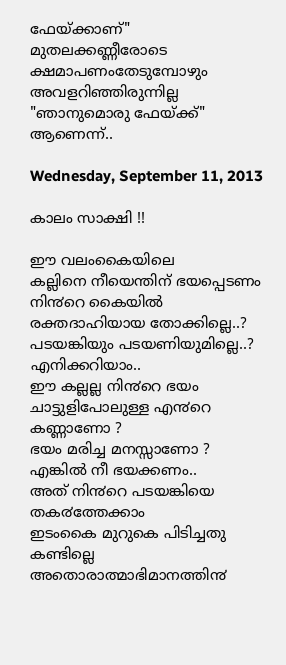ഫേയ്ക്കാണ്"
മുതലക്കണ്ണീരോടെ
ക്ഷമാപണംതേടുമ്പോഴും
അവളറിഞ്ഞിരുന്നില്ല
"ഞാനുമൊരു ഫേയ്ക്ക്" ആണെന്ന്..

Wednesday, September 11, 2013

കാലം സാക്ഷി !!

ഈ വലംകൈയിലെ
കല്ലിനെ നീയെന്തിന് ഭയപ്പെടണം
നി൯റെ കൈയിൽ
രക്തദാഹിയായ തോക്കില്ലെ..?
പടയങ്കിയും പടയണിയുമില്ലെ..?
എനിക്കറിയാം..
ഈ കല്ലല്ല നി൯റെ ഭയം
ചാട്ടുളിപോലുള്ള എ൯റെ കണ്ണാണോ ?
ഭയം മരിച്ച മനസ്സാണോ ?
എങ്കിൽ നീ ഭയക്കണം..
അത് നി൯റെ പടയങ്കിയെ തക൪ത്തേക്കാം
ഇടംകൈ മുറുകെ പിടിച്ചതു കണ്ടില്ലെ
അതൊരാത്മാഭിമാനത്തി൯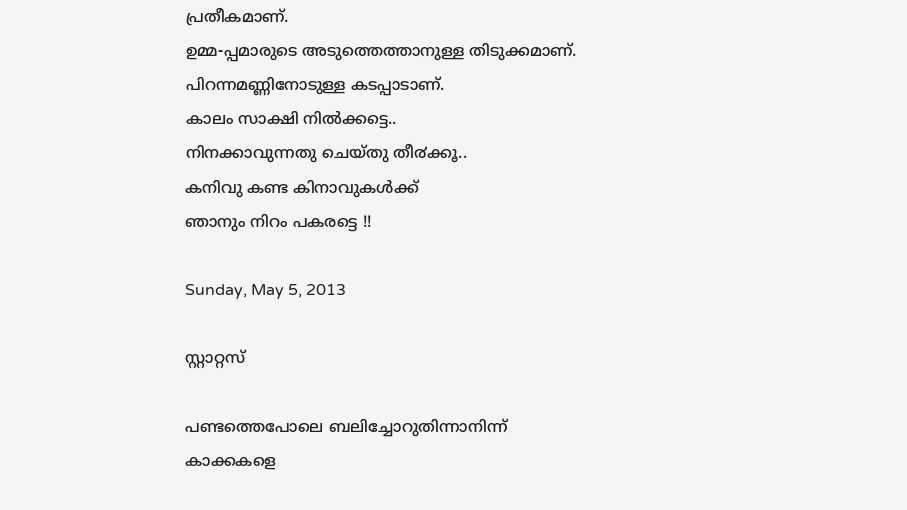പ്രതീകമാണ്.
ഉമ്മ-പ്പമാരുടെ അടുത്തെത്താനുള്ള തിടുക്കമാണ്.
പിറന്നമണ്ണിനോടുള്ള കടപ്പാടാണ്.
കാലം സാക്ഷി നിൽക്കട്ടെ..
നിനക്കാവുന്നതു ചെയ്തു തീ൪ക്കൂ..
കനിവു കണ്ട കിനാവുകൾക്ക്
ഞാനും നിറം പകരട്ടെ !!

Sunday, May 5, 2013

സ്റ്റാറ്റസ്

പണ്ടത്തെപോലെ ബലിച്ചോറുതിന്നാനിന്ന്
കാക്കകളെ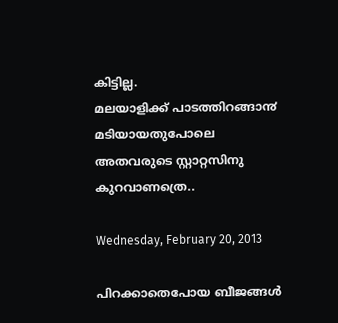കിട്ടില്ല.
മലയാളിക്ക് പാടത്തിറങ്ങാ൯ മടിയായതുപോലെ
അതവരുടെ സ്റ്റാറ്റസിനു കുറവാണത്രെ..

Wednesday, February 20, 2013

പിറക്കാതെപോയ ബീജങ്ങൾ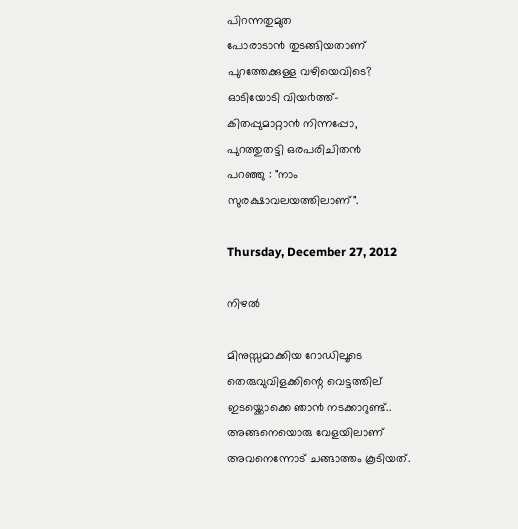പിറന്നതുമുത
പോരാടാ൯ തുടങ്ങിയതാണ്
പുറത്തേക്കുള്ള വഴിയെവിടെ?
ഓടിയോടി വിയ൪ത്ത്-
കിതപ്പുമാറ്റാ൯ നിന്നപ്പോ,
പുറത്തുതട്ടി ഒരപരിചിത൯
പറഞ്ഞു : "നാം
സുരക്ഷാവലയത്തിലാണ്".

Thursday, December 27, 2012

നിഴൽ

മിനുസ്സമാക്കിയ റോഡിലൂടെ
തെരുവുവിളക്കിന്റെ വെട്ടത്തില്
ഇടയ്ക്കൊക്കെ ഞാ൯ നടക്കാറുണ്ട്..
അങ്ങനെയൊരു വേളയിലാണ്
അവനെന്നോട് ചങ്ങാത്തം കൂടിയത്.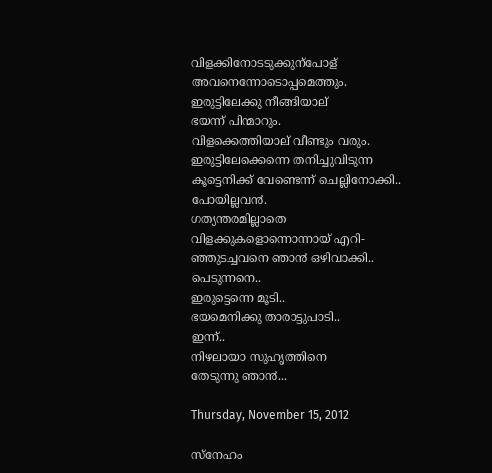വിളക്കിനോടടുക്കുന്പോള്
അവനെന്നോടൊപ്പമെത്തും.
ഇരുട്ടിലേക്കു നീങ്ങിയാല്
ഭയന്ന് പിന്മാറും.
വിളക്കെത്തിയാല് വീണ്ടും വരും.
ഇരുട്ടിലേക്കെന്നെ തനിച്ചുവിടുന്ന
കൂട്ടെനിക്ക് വേണ്ടെന്ന് ചെല്ലിനോക്കി..
പോയില്ലവ൯.
ഗത്യന്തരമില്ലാതെ
വിളക്കുകളൊന്നൊന്നായ് എറി-
ഞ്ഞുടച്ചവനെ ഞാ൯ ഒഴിവാക്കി..
പെടുന്നനെ..
ഇരുട്ടെന്നെ മൂടി..
ഭയമെനിക്കു താരാട്ടുപാടി..
ഇന്ന്..
നിഴലായാ സുഹൃത്തിനെ
തേടുന്നു ഞാ൯...

Thursday, November 15, 2012

സ്നേഹം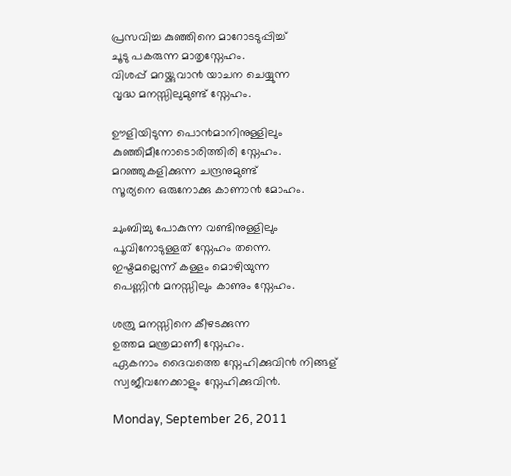പ്രസവിച്ച കുഞ്ഞിനെ മാറോടടുപ്പിച്ച്
ചൂടു പകരുന്ന മാതൃസ്നേഹം.
വിശപ്പ് മറയ്ക്കുവാ൯ യാചന ചെയ്യുന്ന
വൃദ്ധ മനസ്സിലുമുണ്ട് സ്നേഹം.

ഊളിയിടുന്ന പൊ൯മാനിനുള്ളിലും
കുഞ്ഞിമീനോടൊരിത്തിരി സ്നേഹം.
മറഞ്ഞുകളിക്കുന്ന ചന്ദ്രനുമുണ്ട്
സൂര്യനെ ഒരുനോക്കു കാണാ൯ മോഹം.

ചുംബിച്ചു പോകുന്ന വണ്ടിനുള്ളിലും
പൂവിനോടുള്ളത് സ്നേഹം തന്നെ.
ഇഷ്ടമല്ലെന്ന് കള്ളം മൊഴിയുന്ന
പെണ്ണി൯ മനസ്സിലും കാണും സ്നേഹം.

ശത്രു മനസ്സിനെ കീഴടക്കുന്ന
ഉത്തമ മന്ത്രമാണീ സ്നേഹം.
ഏകനാം ദൈവത്തെ സ്നേഹിക്കുവി൯ നിങ്ങള്
സ്വജീവനേക്കാളും സ്നേഹിക്കുവി൯.

Monday, September 26, 2011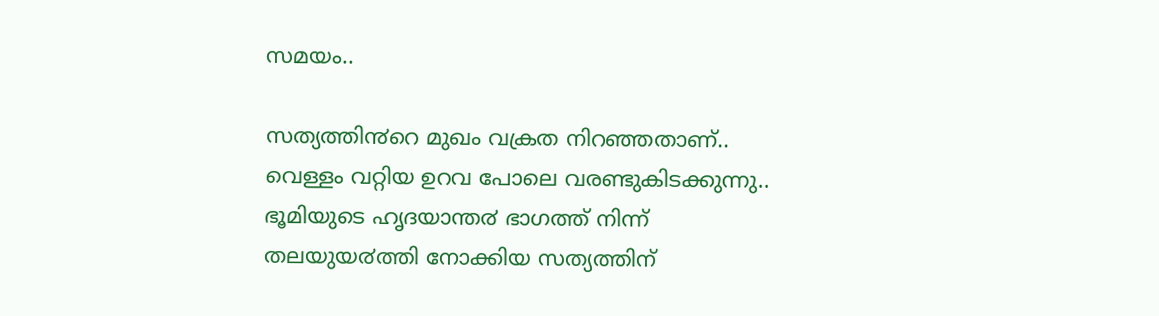സമയം..

സത്യത്തി൯റെ മുഖം വക്രത നിറഞ്ഞതാണ്..
വെള്ളം വറ്റിയ ഉറവ പോലെ വരണ്ടുകിടക്കുന്നു..
ഭൂമിയുടെ ഹൃദയാന്ത൪ ഭാഗത്ത് നിന്ന്
തലയുയ൪ത്തി നോക്കിയ സത്യത്തിന്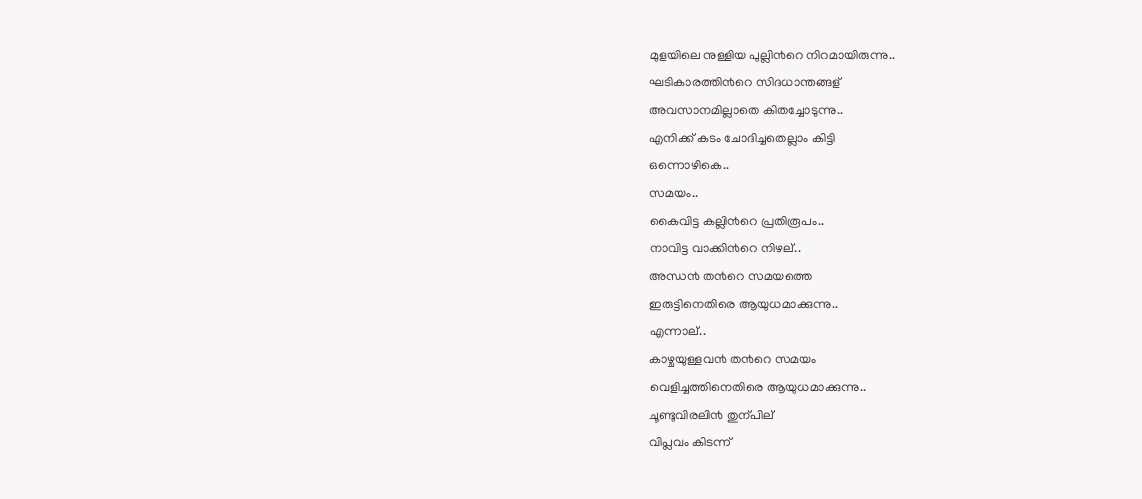മുളയിലെ നുള്ളിയ പുല്ലി൯റെ നിറമായിരുന്നു..
ഘടികാരത്തി൯റെ സിദധാന്തങ്ങള്
അവസാനമില്ലാതെ കിതച്ചോടുന്നു..
എനിക്ക് കടം ചോദിച്ചതെല്ലാം കിട്ടി
ഒന്നൊഴികെ..
സമയം..
കൈവിട്ട കല്ലി൯റെ പ്രതിരൂപം..
നാവിട്ട വാക്കി൯റെ നിഴല്..
അന്ധ൯ ത൯റെ സമയത്തെ
ഇരുട്ടിനെതിരെ ആയുധമാക്കുന്നു..
എന്നാല്..
കാഴ്ചയുള്ളവ൯ ത൯റെ സമയം
വെളിച്ചത്തിനെതിരെ ആയുധമാക്കുന്നു..
ചൂണ്ടുവിരലി൯ തുന്പില്
വിപ്ലവം കിടന്ന്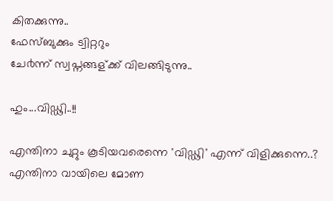കിതക്കുന്നു..
ഫേസ്ബുക്കും ട്വിറ്ററും
ചേ൪ന്ന് സ്വപ്നങ്ങള്ക്ക് വിലങ്ങിടുന്നു..

ഹും...വിഡ്ഢി..!!

എന്തിനാ ചുറ്റും കൂടിയവരെന്നെ 'വിഡ്ഢി' എന്ന് വിളിക്കുന്നെ..?
എന്തിനാ വായിലെ മോണ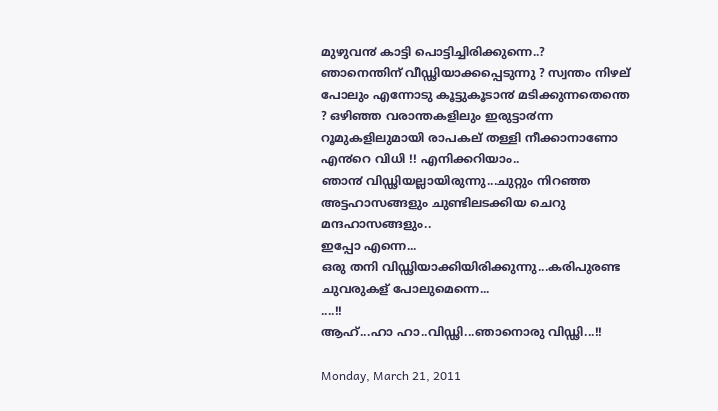മുഴുവ൯ കാട്ടി പൊട്ടിച്ചിരിക്കുന്നെ..?
ഞാനെന്തിന് വീഡ്ഢിയാക്കപ്പെടുന്നു ? സ്വന്തം നിഴല് പോലും എന്നോടു കൂട്ടുകൂടാ൯ മടിക്കുന്നതെന്തെ ? ഒഴിഞ്ഞ വരാന്തകളിലും ഇരുട്ടാ൪ന്ന റൂമുകളിലുമായി രാപകല് തള്ളി നീക്കാനാണോ എ൯റെ വിധി !! എനിക്കറിയാം..
ഞാ൯ വിഡ്ഢിയല്ലായിരുന്നു...ചുറ്റും നിറഞ്ഞ അട്ടഹാസങ്ങളും ചുണ്ടിലടക്കിയ ചെറു മന്ദഹാസങ്ങളും..
ഇപ്പോ എന്നെ...
ഒരു തനി വിഡ്ഢിയാക്കിയിരിക്കുന്നു...കരിപുരണ്ട ചുവരുകള് പോലുമെന്നെ...
....!!
ആഹ്...ഹാ ഹാ..വിഡ്ഢി...ഞാനൊരു വിഡ്ഢി...!!

Monday, March 21, 2011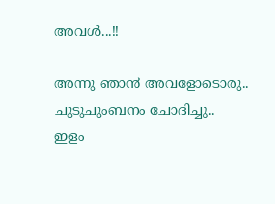അവൾ...!!

അന്നു ഞാ൯ അവളോടൊരു..
ചുടുചുംബനം ചോദിച്ചു..
ഇളം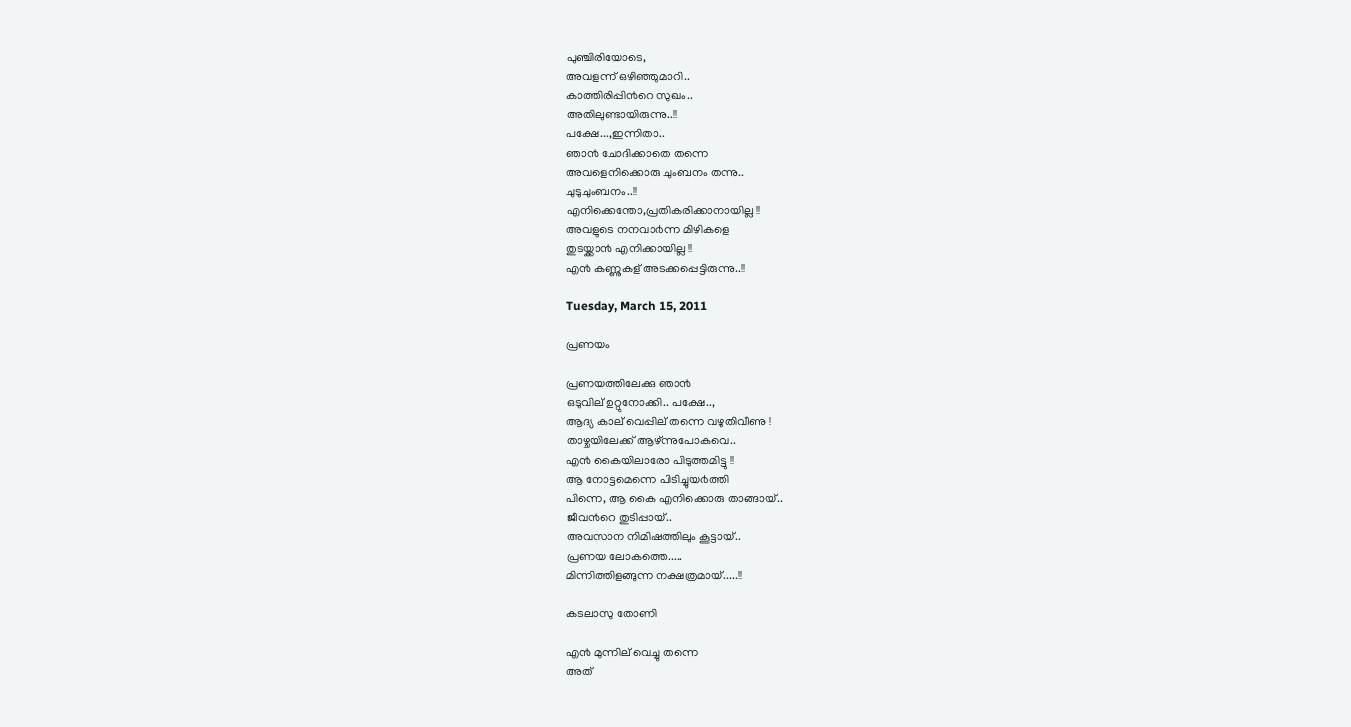പുഞ്ചിരിയോടെ,
അവളന്ന് ഒഴിഞ്ഞുമാറി..
കാത്തിരിപ്പി൯റെ സുഖം..
അതിലുണ്ടായിരുന്നു..!!
പക്ഷേ...,ഇന്നിതാ..
ഞാ൯ ചോദിക്കാതെ തന്നെ
അവളെനിക്കൊരു ചുംബനം തന്നു..
ചുടുചുംബനം..!!
എനിക്കെന്തോ,പ്രതികരിക്കാനായില്ല !!
അവളുടെ നനവാ൪ന്ന മിഴികളെ
തുടയ്ക്കാ൯ എനിക്കായില്ല !!
എ൯ കണ്ണുകള് അടക്കപ്പെട്ടിരുന്നു..!!

Tuesday, March 15, 2011

പ്രണയം

പ്രണയത്തിലേക്കു ഞാ൯
ഒടുവില് ഉറ്റുനോക്കി.. പക്ഷേ..,
ആദ്യ കാല് വെപ്പില് തന്നെ വഴുതിവീണു !
താഴ്ചയിലേക്ക് ആഴ്ന്നുപോകവെ..
എ൯ കൈയിലാരോ പിടുത്തമിട്ടു !!
ആ നോട്ടമെന്നെ പിടിച്ചുയ൪ത്തി
പിന്നെ, ആ കൈ എനിക്കൊരു താങ്ങായ്..
ജീവ൯റെ തുടിപ്പായ്..
അവസാന നിമിഷത്തിലും കൂട്ടായ്..
പ്രണയ ലോകത്തെ.....
മിന്നിത്തിളങ്ങുന്ന നക്ഷത്രമായ്.....!!

കടലാസു തോണി

എ൯ മുന്നില് വെച്ചു തന്നെ
അത്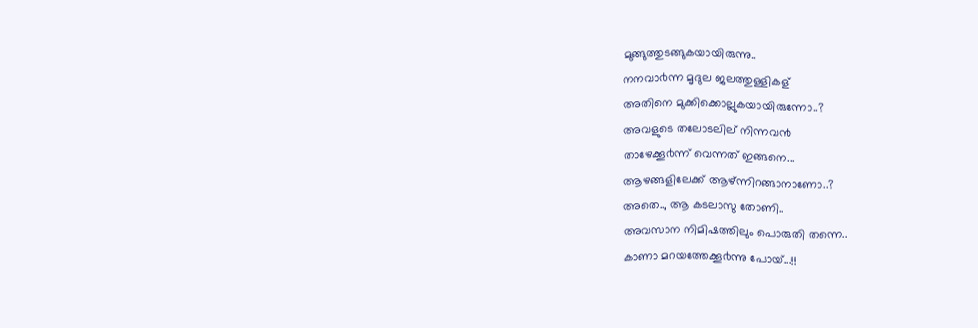മുങ്ങുത്തുടങ്ങുകയായിരുന്നു..
നനവാ൪ന്ന മൃദുല ജലത്തുള്ളികള്
അതിനെ മുക്കിക്കൊല്ലുകയായിരുന്നോ..?
അവളുടെ തലോടലില് നിന്നവ൯
താഴേക്കൂ൪ന്ന് വെന്നത് ഇങ്ങനെ...
ആഴങ്ങളിലേക്ക് ആഴ്ന്നിറങ്ങാനാണോ..?
അതെ.., ആ കടലാസു തോണി..
അവസാന നിമിഷത്തിലും പൊരുതി തന്നെ..
കാണാ മറയത്തേക്കൂ൪ന്നു പോയ്...!!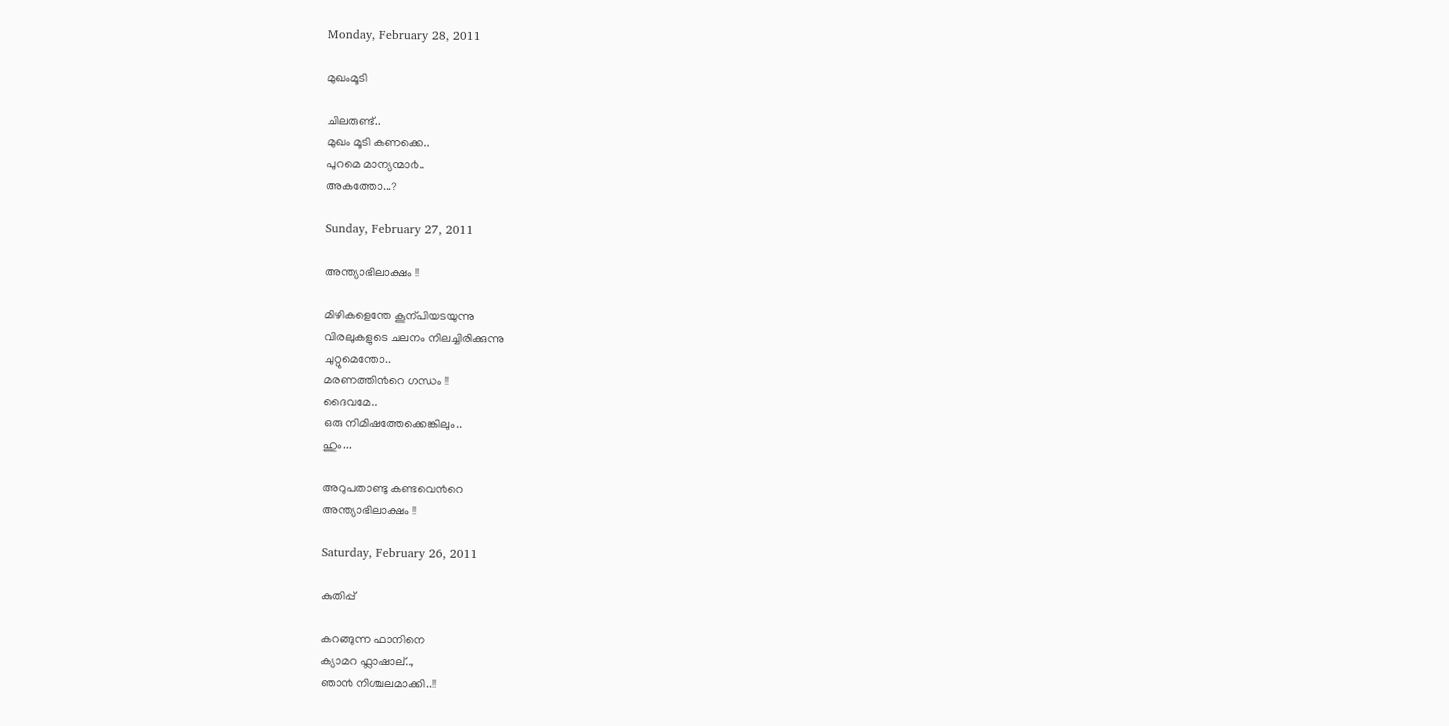Monday, February 28, 2011

മുഖംമൂടി

ചിലരുണ്ട്..
മുഖം മൂടി കണക്കെ..
പുറമെ മാന്യന്മാ൪..
അകത്തോ...?

Sunday, February 27, 2011

അന്ത്യാഭിലാക്ഷം !!

മിഴികളെന്തേ കൂന്പിയടയുന്നു
വിരലുകളുടെ ചലനം നിലച്ചിരിക്കുന്നു
ചുറ്റുമെന്തോ..
മരണത്തി൯റെ ഗന്ധം !!
ദൈവമേ..
ഒരു നിമിഷത്തേക്കെങ്കിലും..
ഹും...

അറുപതാണ്ടു കണ്ടവെ൯റെ
അന്ത്യാഭിലാക്ഷം !!

Saturday, February 26, 2011

കുതിപ്പ്

കറങ്ങുന്ന ഫാനിനെ
ക്യാമറ ഫ്ലാഷാല്..,
ഞാ൯ നിശ്ചലമാക്കി..!!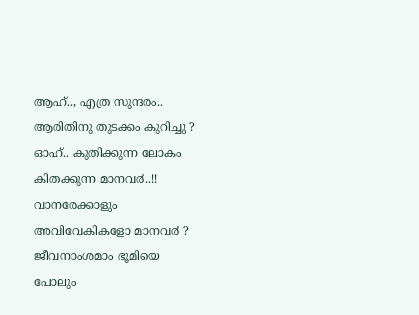ആഹ്.., എത്ര സുന്ദരം..
ആരിതിനു തുടക്കം കുറിച്ചു ?
ഓഹ്.. കുതിക്കുന്ന ലോകം
കിതക്കുന്ന മാനവ൪..!!
വാനരേക്കാളും
അവിവേകികളോ മാനവ൪ ?
ജീവനാംശമാം ഭൂമിയെ
പോലും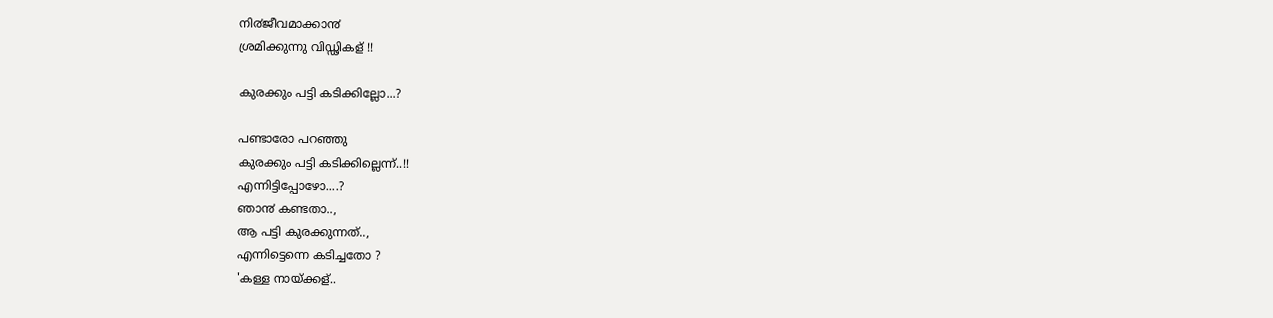നി൪ജീവമാക്കാ൯
ശ്രമിക്കുന്നു വിഡ്ഢികള് !!

കുരക്കും പട്ടി കടിക്കില്ലോ...?

പണ്ടാരോ പറഞ്ഞു
കുരക്കും പട്ടി കടിക്കില്ലെന്ന്..!!
എന്നിട്ടിപ്പോഴോ....?
ഞാ൯ കണ്ടതാ..,
ആ പട്ടി കുരക്കുന്നത്..,
എന്നിട്ടെന്നെ കടിച്ചതോ ?
'കള്ള നായ്ക്കള്..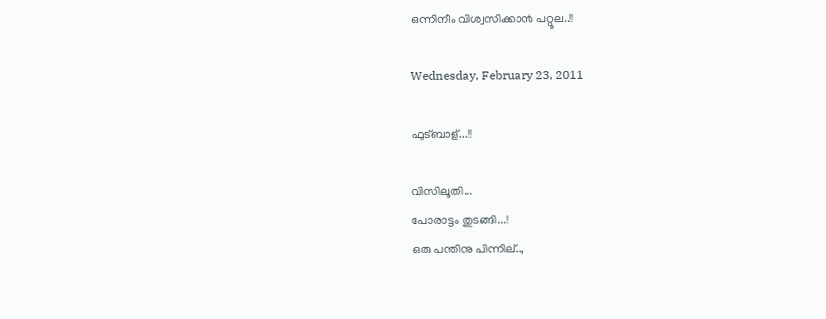ഒന്നിനീം വിശ്വസിക്കാ൯ പറ്റൂല..!!

Wednesday, February 23, 2011

ഫുട്ബാള്...!!

വിസിലൂതി...
പോരാട്ടം തുടങ്ങി...!
ഒരു പന്തിനു പിന്നില്..,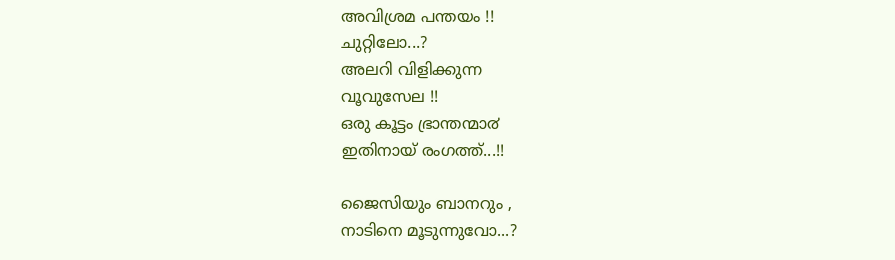അവിശ്രമ പന്തയം !!
ചുറ്റിലോ...?
അലറി വിളിക്കുന്ന
വൂവുസേല !!
ഒരു കൂട്ടം ഭ്രാന്തന്മാ൪
ഇതിനായ് രംഗത്ത്...!!

ജൈസിയും ബാനറും ,
നാടിനെ മൂടുന്നുവോ...?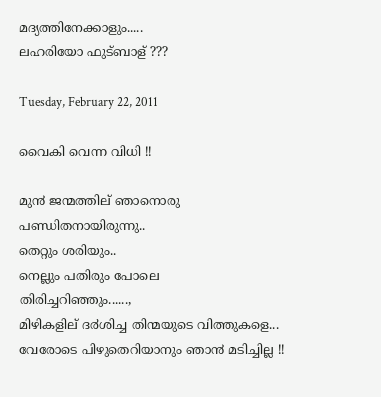മദ്യത്തിനേക്കാളും.....
ലഹരിയോ ഫുട്ബാള് ???

Tuesday, February 22, 2011

വൈകി വെന്ന വിധി !!

മു൯ ജന്മത്തില് ഞാനൊരു
പണ്ഡിതനായിരുന്നു..
തെറ്റും ശരിയും..
നെല്ലും പതിരും പോലെ
തിരിച്ചറിഞ്ഞും......,
മിഴികളില് ദ൪ശിച്ച തിന്മയുടെ വിത്തുകളെ...
വേരോടെ പിഴുതെറിയാനും ഞാ൯ മടിച്ചില്ല !!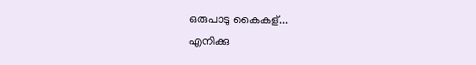ഒരുപാടു കൈകള്...
എനിക്കു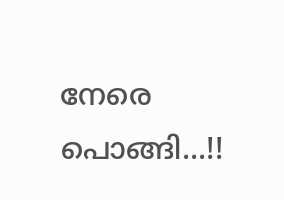നേരെ പൊങ്ങി...!!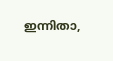ഇന്നിതാ,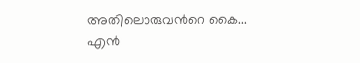അതിലൊരുവ൯റെ കൈ...
എ൯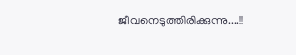ജീവനെടുത്തിരിക്കുന്നു....!!